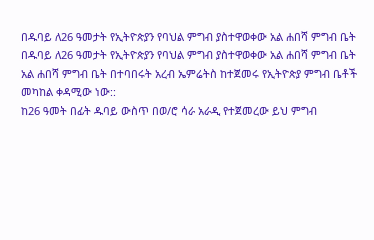በዱባይ ለ26 ዓመታት የኢትዮጵያን የባህል ምግብ ያስተዋወቀው አል ሐበሻ ምግብ ቤት
በዱባይ ለ26 ዓመታት የኢትዮጵያን የባህል ምግብ ያስተዋወቀው አል ሐበሻ ምግብ ቤት
አል ሐበሻ ምግብ ቤት በተባበሩት አረብ ኤምሬትስ ከተጀመሩ የኢትዮጵያ ምግብ ቤቶች መካከል ቀዳሚው ነው::
ከ26 ዓመት በፊት ዱባይ ውስጥ በወ/ሮ ሳራ አራዲ የተጀመረው ይህ ምግብ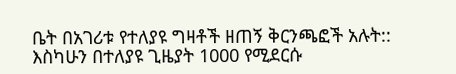ቤት በአገሪቱ የተለያዩ ግዛቶች ዘጠኝ ቅርንጫፎች አሉት::
እስካሁን በተለያዩ ጊዜያት 1000 የሚደርሱ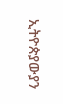ኢትዮጵያውያን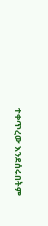ተቀጥረው እንደሰሩበትም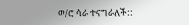ወ/ሮ ሳራ ተናግራለች::